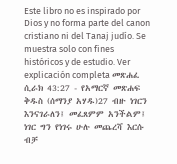Este libro no es inspirado por Dios y no forma parte del canon cristiano ni del Tanaj judío. Se muestra solo con fines históricos y de estudio. Ver explicación completa መጽሐፈ ሲራክ 43:27 - የአማርኛ መጽሐፍ ቅዱስ (ሰማንያ አሃዱ)27 ብዙ ነገርን እንናገራለን፤ መፈጸምም አንችልም፤ ነገር ግን የነገሩ ሁሉ መጨረሻ እርሱ ብቻ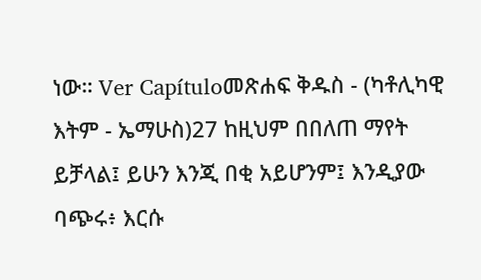ነው። Ver Capítuloመጽሐፍ ቅዱስ - (ካቶሊካዊ እትም - ኤማሁስ)27 ከዚህም በበለጠ ማየት ይቻላል፤ ይሁን እንጂ በቂ አይሆንም፤ እንዲያው ባጭሩ፥ እርሱ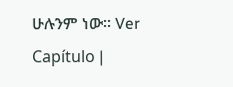ሁሉንም ነው። Ver Capítulo |